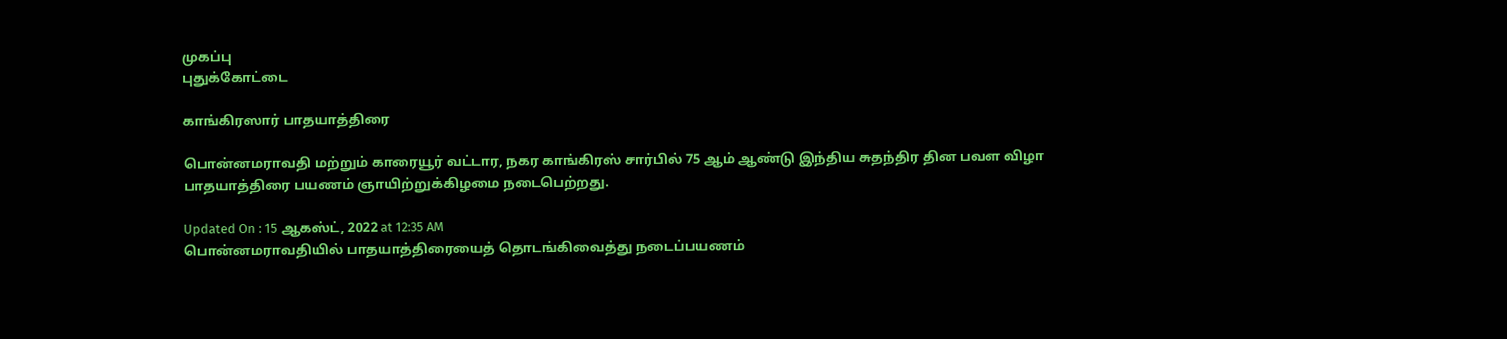முகப்பு
புதுக்கோட்டை

காங்கிரஸார் பாதயாத்திரை

பொன்னமராவதி மற்றும் காரையூர் வட்டார, நகர காங்கிரஸ் சார்பில் 75 ஆம் ஆண்டு இந்திய சுதந்திர தின பவள விழா பாதயாத்திரை பயணம் ஞாயிற்றுக்கிழமை நடைபெற்றது.

Updated On : 15 ஆகஸ்ட், 2022 at 12:35 AM
பொன்னமராவதியில் பாதயாத்திரையைத் தொடங்கிவைத்து நடைப்பயணம்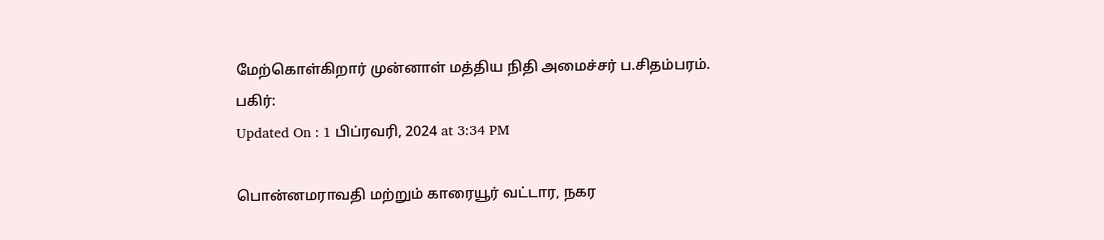மேற்கொள்கிறார் முன்னாள் மத்திய நிதி அமைச்சர் ப.சிதம்பரம்.
பகிர்:
Updated On : 1 பிப்ரவரி, 2024 at 3:34 PM

பொன்னமராவதி மற்றும் காரையூர் வட்டார, நகர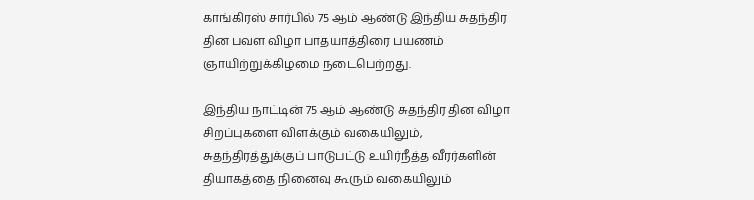காங்கிரஸ் சார்பில் 75 ஆம் ஆண்டு இந்திய சுதந்திர தின பவள விழா பாதயாத்திரை பயணம் ஞாயிற்றுக்கிழமை நடைபெற்றது.

இந்திய நாட்டின் 75 ஆம் ஆண்டு சுதந்திர தின விழா சிறப்புகளை விளக்கும் வகையிலும், சுதந்திரத்துக்குப் பாடுபட்டு உயிர்நீத்த வீரர்களின் தியாகத்தை நினைவு கூரும் வகையிலும்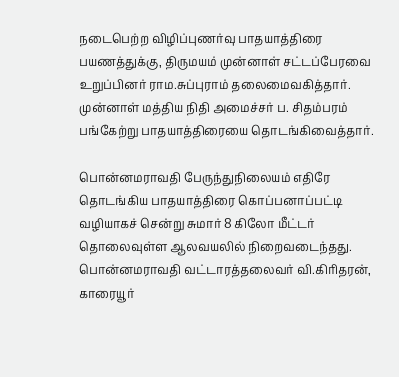நடைபெற்ற விழிப்புணர்வு பாதயாத்திரை பயணத்துக்கு, திருமயம் முன்னாள் சட்டப்பேரவை உறுப்பினர் ராம.சுப்புராம் தலைமைவகித்தார். முன்னாள் மத்திய நிதி அமைச்சர் ப. சிதம்பரம் பங்கேற்று பாதயாத்திரையை தொடங்கிவைத்தார்.

பொன்னமராவதி பேருந்துநிலையம் எதிரே தொடங்கிய பாதயாத்திரை கொப்பனாப்பட்டி வழியாகச் சென்று சுமார் 8 கிலோ மீட்டர் தொலைவுள்ள ஆலவயலில் நிறைவடைந்தது. பொன்னமராவதி வட்டாரத்தலைவர் வி.கிரிதரன், காரையூர்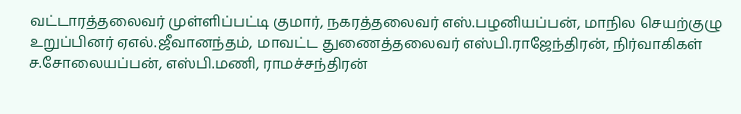வட்டாரத்தலைவர் முள்ளிப்பட்டி குமார், நகரத்தலைவர் எஸ்.பழனியப்பன், மாநில செயற்குழு உறுப்பினர் ஏஎல்.ஜீவானந்தம், மாவட்ட துணைத்தலைவர் எஸ்பி.ராஜேந்திரன், நிர்வாகிகள் ச.சோலையப்பன், எஸ்பி.மணி, ராமச்சந்திரன்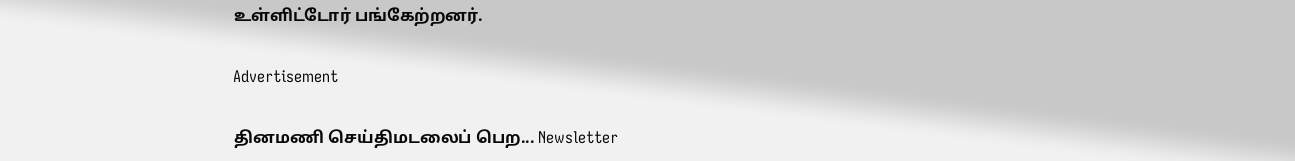உள்ளிட்டோர் பங்கேற்றனர்.

Advertisement

தினமணி செய்திமடலைப் பெற... Newsletter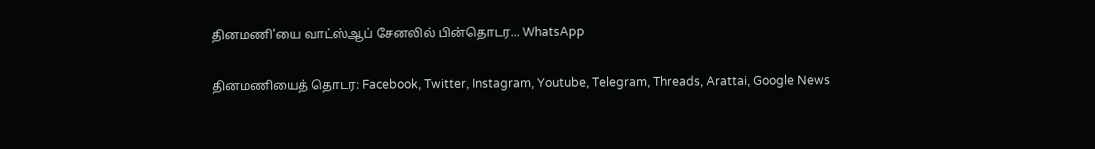தினமணி'யை வாட்ஸ்ஆப் சேனலில் பின்தொடர... WhatsApp

தினமணியைத் தொடர: Facebook, Twitter, Instagram, Youtube, Telegram, Threads, Arattai, Google News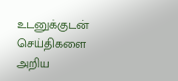உடனுக்குடன் செய்திகளை அறிய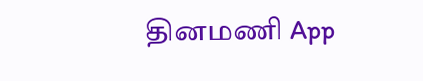தினமணி App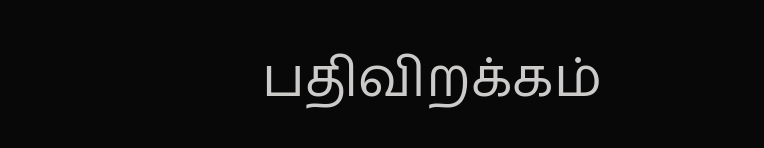பதிவிறக்கம்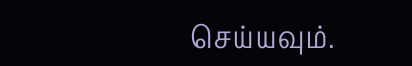செய்யவும்.